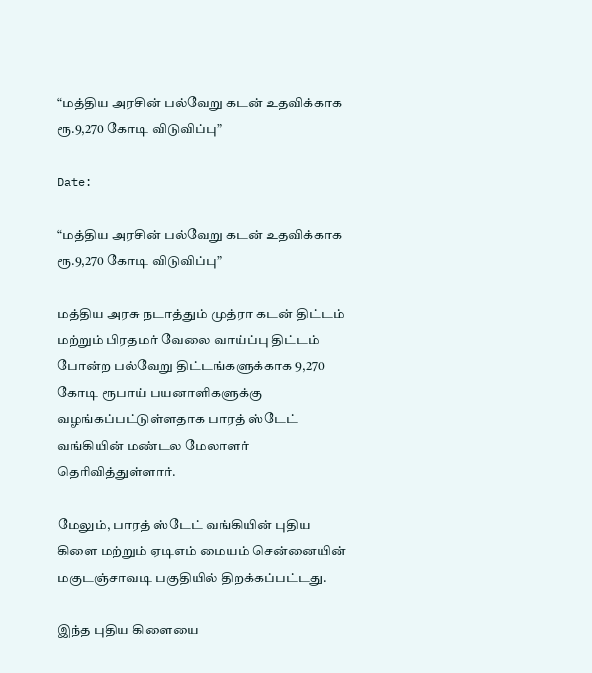“மத்திய அரசின் பல்வேறு கடன் உதவிக்காக ரூ.9,270 கோடி விடுவிப்பு”

Date:

“மத்திய அரசின் பல்வேறு கடன் உதவிக்காக ரூ.9,270 கோடி விடுவிப்பு”

மத்திய அரசு நடாத்தும் முத்ரா கடன் திட்டம் மற்றும் பிரதமர் வேலை வாய்ப்பு திட்டம் போன்ற பல்வேறு திட்டங்களுக்காக 9,270 கோடி ரூபாய் பயனாளிகளுக்கு வழங்கப்பட்டுள்ளதாக பாரத் ஸ்டேட் வங்கியின் மண்டல மேலாளர் தெரிவித்துள்ளார்.

மேலும், பாரத் ஸ்டேட் வங்கியின் புதிய கிளை மற்றும் ஏடிஎம் மையம் சென்னையின் மகுடஞ்சாவடி பகுதியில் திறக்கப்பட்டது.

இந்த புதிய கிளையை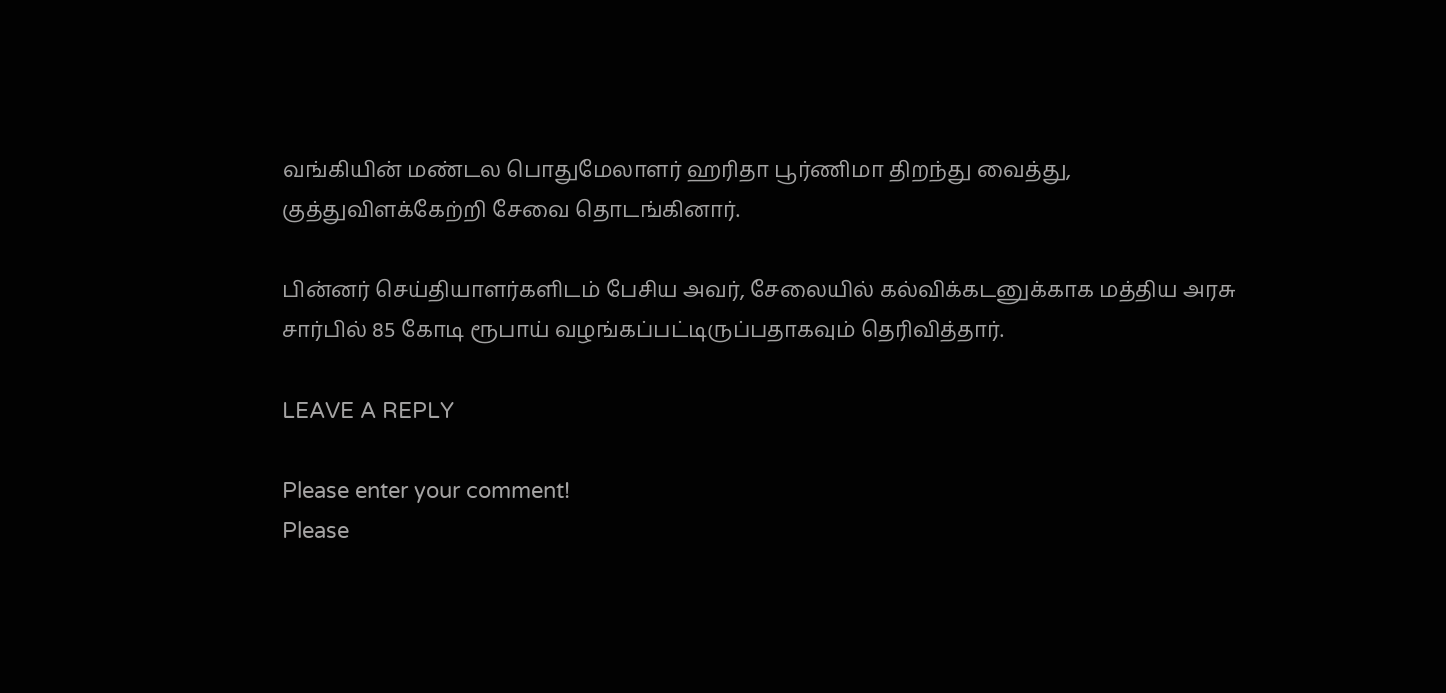வங்கியின் மண்டல பொதுமேலாளர் ஹரிதா பூர்ணிமா திறந்து வைத்து, குத்துவிளக்கேற்றி சேவை தொடங்கினார்.

பின்னர் செய்தியாளர்களிடம் பேசிய அவர், சேலையில் கல்விக்கடனுக்காக மத்திய அரசு சார்பில் 85 கோடி ரூபாய் வழங்கப்பட்டிருப்பதாகவும் தெரிவித்தார்.

LEAVE A REPLY

Please enter your comment!
Please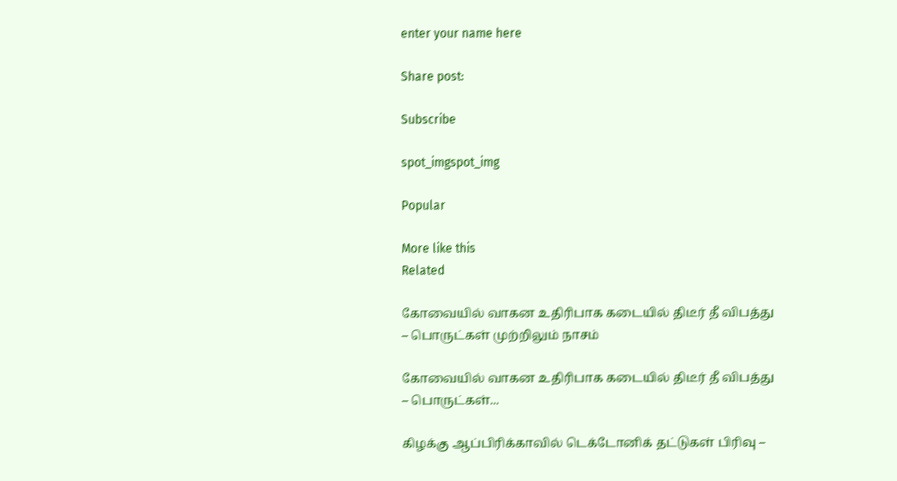enter your name here

Share post:

Subscribe

spot_imgspot_img

Popular

More like this
Related

கோவையில் வாகன உதிரிபாக கடையில் திடீர் தீ விபத்து – பொருட்கள் முற்றிலும் நாசம்

கோவையில் வாகன உதிரிபாக கடையில் திடீர் தீ விபத்து – பொருட்கள்...

கிழக்கு ஆப்பிரிக்காவில் டெக்டோனிக் தட்டுகள் பிரிவு –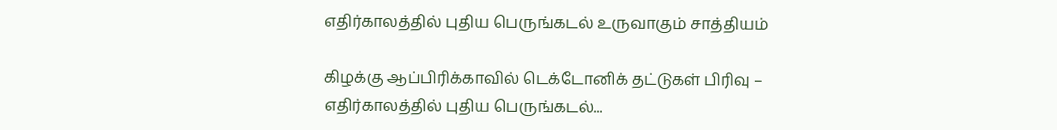எதிர்காலத்தில் புதிய பெருங்கடல் உருவாகும் சாத்தியம்

கிழக்கு ஆப்பிரிக்காவில் டெக்டோனிக் தட்டுகள் பிரிவு – எதிர்காலத்தில் புதிய பெருங்கடல்...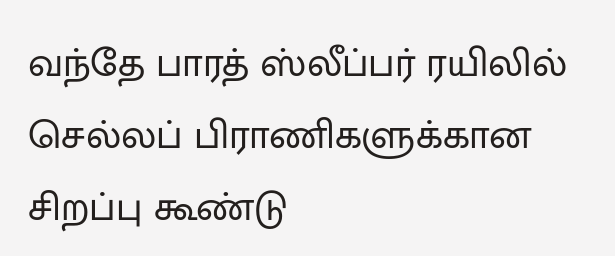வந்தே பாரத் ஸ்லீப்பர் ரயிலில் செல்லப் பிராணிகளுக்கான சிறப்பு கூண்டு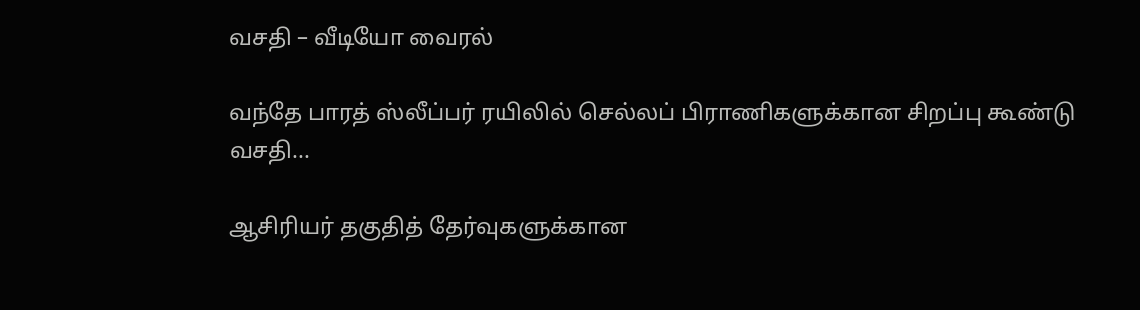வசதி – வீடியோ வைரல்

வந்தே பாரத் ஸ்லீப்பர் ரயிலில் செல்லப் பிராணிகளுக்கான சிறப்பு கூண்டு வசதி...

ஆசிரியர் தகுதித் தேர்வுகளுக்கான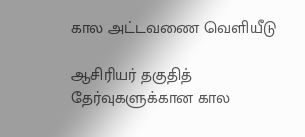கால அட்டவணை வெளியீடு

ஆசிரியர் தகுதித் தேர்வுகளுக்கான கால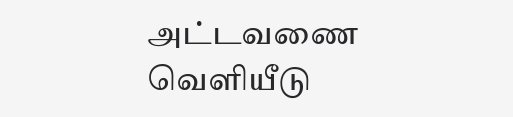அட்டவணை வெளியீடு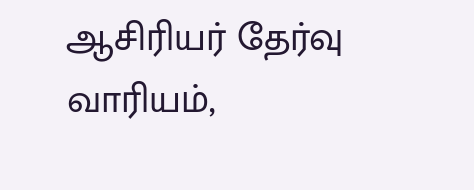ஆசிரியர் தேர்வு வாரியம்,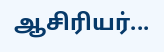ஆசிரியர்...